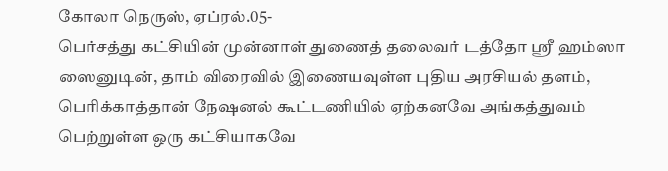கோலா நெருஸ், ஏப்ரல்.05-
பெர்சத்து கட்சியின் முன்னாள் துணைத் தலைவர் டத்தோ ஶ்ரீ ஹம்ஸா ஸைனுடின், தாம் விரைவில் இணையவுள்ள புதிய அரசியல் தளம், பெரிக்காத்தான் நேஷனல் கூட்டணியில் ஏற்கனவே அங்கத்துவம் பெற்றுள்ள ஒரு கட்சியாகவே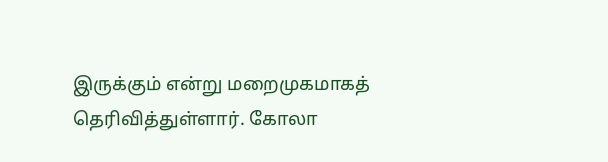இருக்கும் என்று மறைமுகமாகத் தெரிவித்துள்ளார். கோலா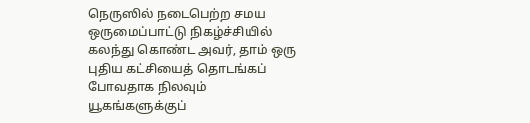நெருஸில் நடைபெற்ற சமய ஒருமைப்பாட்டு நிகழ்ச்சியில் கலந்து கொண்ட அவர், தாம் ஒரு புதிய கட்சியைத் தொடங்கப் போவதாக நிலவும் யூகங்களுக்குப்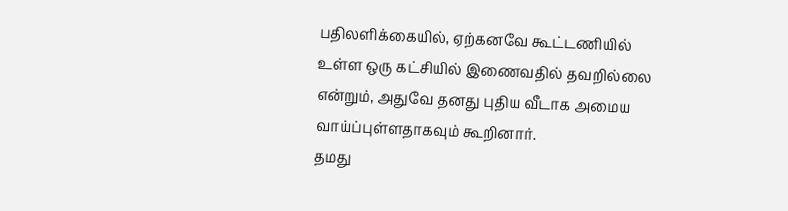பதிலளிக்கையில், ஏற்கனவே கூட்டணியில் உள்ள ஒரு கட்சியில் இணைவதில் தவறில்லை என்றும், அதுவே தனது புதிய வீடாக அமைய வாய்ப்புள்ளதாகவும் கூறினார்.
தமது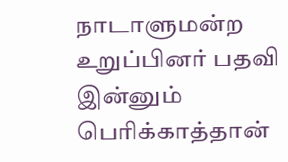நாடாளுமன்ற உறுப்பினர் பதவி இன்னும் பெரிக்காத்தான்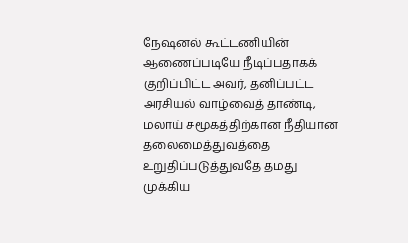நேஷனல் கூட்டணியின் ஆணைப்படியே நீடிப்பதாகக் குறிப்பிட்ட அவர், தனிப்பட்ட அரசியல் வாழ்வைத் தாண்டி, மலாய் சமூகத்திற்கான நீதியான தலைமைத்துவத்தை உறுதிப்படுத்துவதே தமது முக்கிய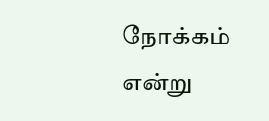நோக்கம் என்று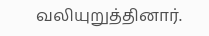வலியுறுத்தினார்.